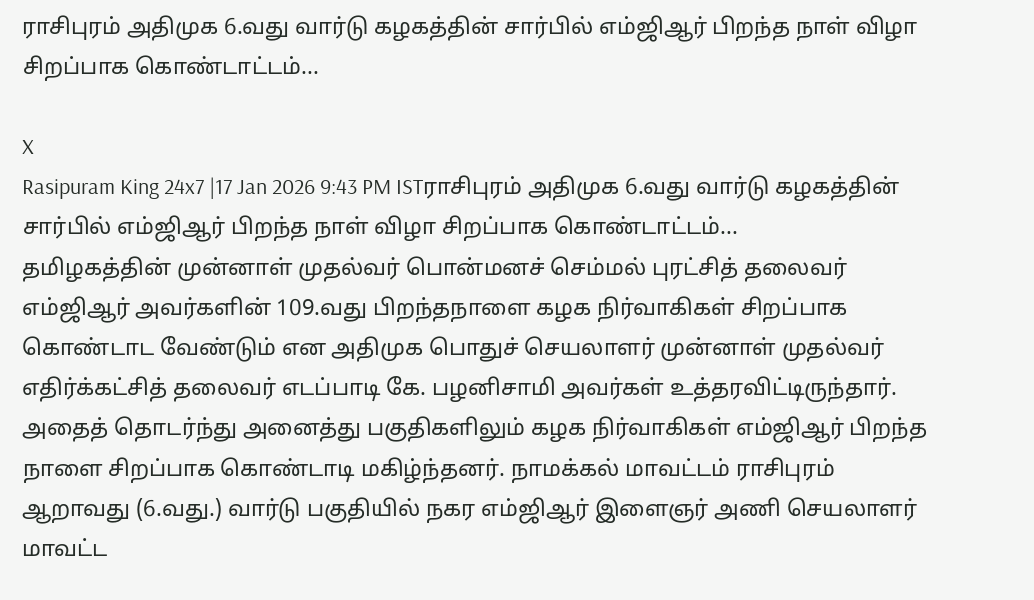ராசிபுரம் அதிமுக 6.வது வார்டு கழகத்தின் சார்பில் எம்ஜிஆர் பிறந்த நாள் விழா சிறப்பாக கொண்டாட்டம்...

X
Rasipuram King 24x7 |17 Jan 2026 9:43 PM ISTராசிபுரம் அதிமுக 6.வது வார்டு கழகத்தின் சார்பில் எம்ஜிஆர் பிறந்த நாள் விழா சிறப்பாக கொண்டாட்டம்...
தமிழகத்தின் முன்னாள் முதல்வர் பொன்மனச் செம்மல் புரட்சித் தலைவர் எம்ஜிஆர் அவர்களின் 109.வது பிறந்தநாளை கழக நிர்வாகிகள் சிறப்பாக கொண்டாட வேண்டும் என அதிமுக பொதுச் செயலாளர் முன்னாள் முதல்வர் எதிர்க்கட்சித் தலைவர் எடப்பாடி கே. பழனிசாமி அவர்கள் உத்தரவிட்டிருந்தார். அதைத் தொடர்ந்து அனைத்து பகுதிகளிலும் கழக நிர்வாகிகள் எம்ஜிஆர் பிறந்த நாளை சிறப்பாக கொண்டாடி மகிழ்ந்தனர். நாமக்கல் மாவட்டம் ராசிபுரம் ஆறாவது (6.வது.) வார்டு பகுதியில் நகர எம்ஜிஆர் இளைஞர் அணி செயலாளர் மாவட்ட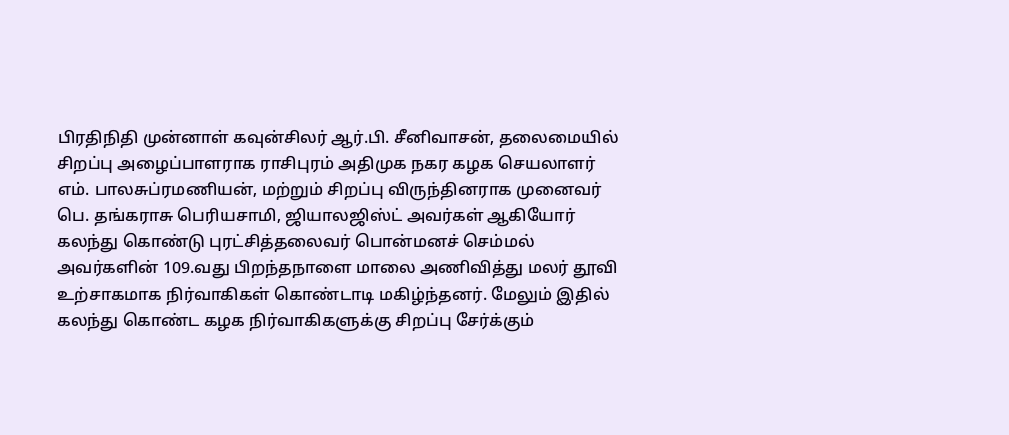பிரதிநிதி முன்னாள் கவுன்சிலர் ஆர்.பி. சீனிவாசன், தலைமையில் சிறப்பு அழைப்பாளராக ராசிபுரம் அதிமுக நகர கழக செயலாளர் எம். பாலசுப்ரமணியன், மற்றும் சிறப்பு விருந்தினராக முனைவர் பெ. தங்கராசு பெரியசாமி, ஜியாலஜிஸ்ட் அவர்கள் ஆகியோர் கலந்து கொண்டு புரட்சித்தலைவர் பொன்மனச் செம்மல் அவர்களின் 109.வது பிறந்தநாளை மாலை அணிவித்து மலர் தூவி உற்சாகமாக நிர்வாகிகள் கொண்டாடி மகிழ்ந்தனர். மேலும் இதில் கலந்து கொண்ட கழக நிர்வாகிகளுக்கு சிறப்பு சேர்க்கும்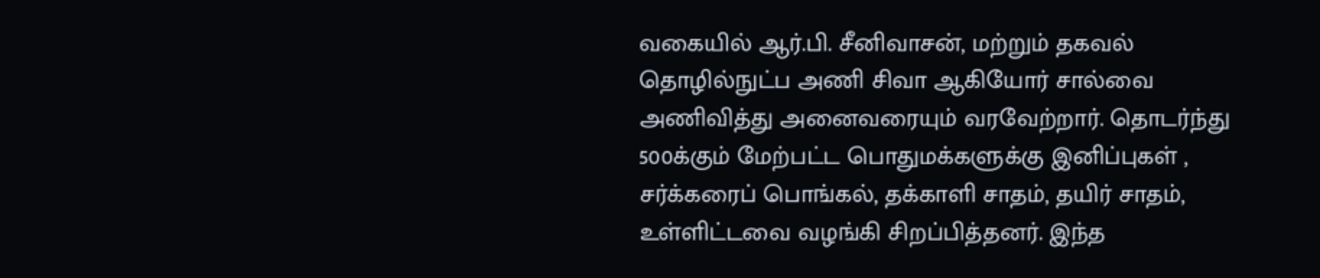வகையில் ஆர்.பி. சீனிவாசன், மற்றும் தகவல் தொழில்நுட்ப அணி சிவா ஆகியோர் சால்வை அணிவித்து அனைவரையும் வரவேற்றார். தொடர்ந்து 500க்கும் மேற்பட்ட பொதுமக்களுக்கு இனிப்புகள் , சர்க்கரைப் பொங்கல், தக்காளி சாதம், தயிர் சாதம், உள்ளிட்டவை வழங்கி சிறப்பித்தனர். இந்த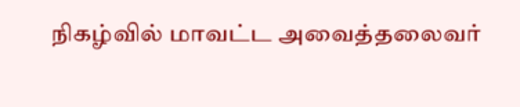நிகழ்வில் மாவட்ட அவைத்தலைவர்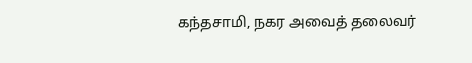கந்தசாமி, நகர அவைத் தலைவர்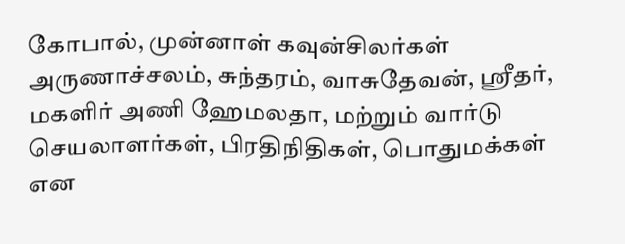கோபால், முன்னாள் கவுன்சிலர்கள் அருணாச்சலம், சுந்தரம், வாசுதேவன், ஸ்ரீதர், மகளிர் அணி ஹேமலதா, மற்றும் வார்டு செயலாளர்கள், பிரதிநிதிகள், பொதுமக்கள் என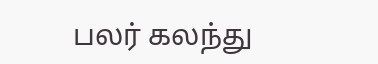பலர் கலந்து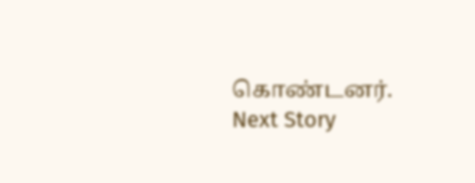கொண்டனர்.
Next Story